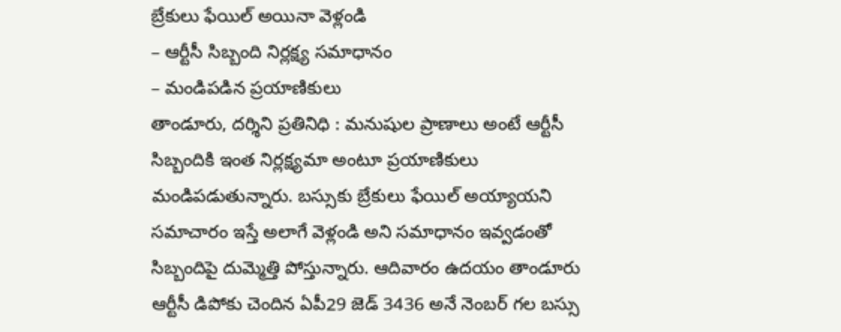బ్రేకులు ఫేయిల్ అయినా వెళ్లండి
– ఆర్టీసీ సిబ్బంది నిర్లక్ష్య సమాధానం
– మండిపడిన ప్రయాణికులు
తాండూరు, దర్శిని ప్రతినిధి : మనుషుల ప్రాణాలు అంటే ఆర్టీసీ సిబ్బందికి ఇంత నిర్లక్ష్యమా అంటూ ప్రయాణికులు మండిపడుతున్నారు. బస్సుకు బ్రేకులు ఫేయిల్ అయ్యాయని సమాచారం ఇస్తే అలాగే వెళ్లండి అని సమాధానం ఇవ్వడంతో సిబ్బందిపై దుమ్మెత్తి పోస్తున్నారు. ఆదివారం ఉదయం తాండూరు ఆర్టీసీ డిపోకు చెందిన ఏపీ29 జెడ్ 3436 అనే నెంబర్ గల బస్సు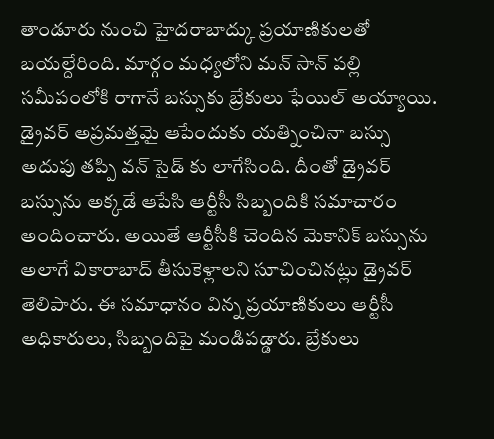తాండూరు నుంచి హైదరాబాద్కు ప్రయాణికులతో బయల్దేరింది. మార్గం మధ్యలోని మన్ సాన్ పల్లి సమీపంలోకి రాగానే బస్సుకు బ్రేకులు ఫేయిల్ అయ్యాయి. డ్రైవర్ అప్రమత్తమై ఆపేందుకు యత్నించినా బస్సు అదుపు తప్పి వన్ సైడ్ కు లాగేసింది. దీంతో డ్రైవర్ బస్సును అక్కడే ఆపేసి ఆర్టీసీ సిబ్బందికి సమాచారం అందించారు. అయితే ఆర్టీసీకి చెందిన మెకానిక్ బస్సును అలాగే వికారాబాద్ తీసుకెళ్లాలని సూచించినట్లు డ్రైవర్ తెలిపారు. ఈ సమాధానం విన్న ప్రయాణికులు ఆర్టీసీ అధికారులు, సిబ్బందిపై మండిపడ్డారు. బ్రేకులు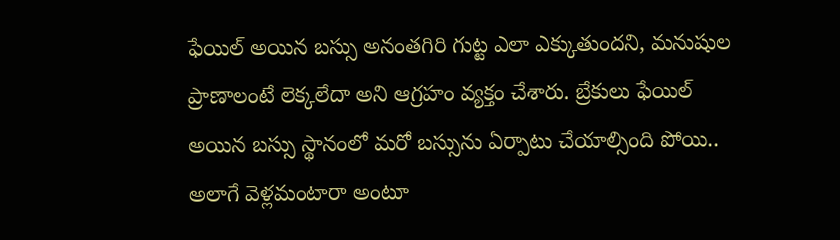ఫేయిల్ అయిన బస్సు అనంతగిరి గుట్ట ఎలా ఎక్కుతుందని, మనుషుల ప్రాణాలంటే లెక్కలేదా అని ఆగ్రహం వ్యక్తం చేశారు. బ్రేకులు ఫేయిల్ అయిన బస్సు స్థానంలో మరో బస్సును ఏర్పాటు చేయాల్సింది పోయి.. అలాగే వెళ్లమంటారా అంటూ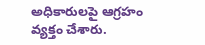అధికారులపై ఆగ్రహం వ్యక్తం చేశారు.